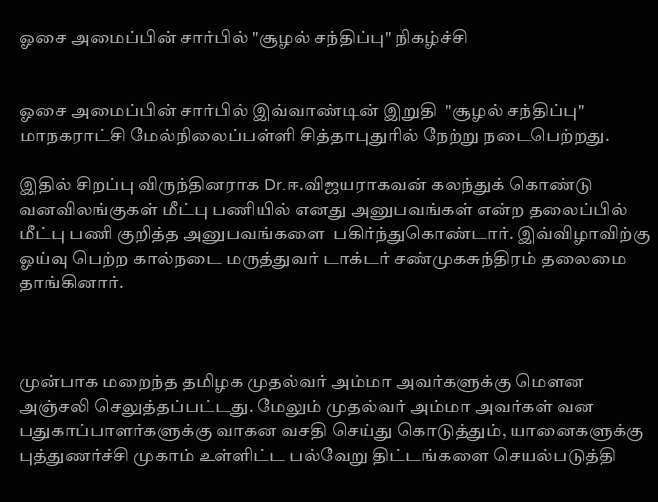ஓசை அமைப்பின் சார்பில் "சூழல் சந்திப்பு" நிகழ்ச்சி


ஓசை அமைப்பின் சார்பில் இவ்வாண்டின் இறுதி  "சூழல் சந்திப்பு" மாநகராட்சி மேல்நிலைப்பள்ளி சித்தாபுதுரில் நேற்று நடைபெற்றது.

இதில் சிறப்பு விருந்தினராக Dr.ஈ.விஜயராகவன் கலந்துக் கொண்டு வனவிலங்குகள் மீட்பு பணியில் எனது அனுபவங்கள் என்ற தலைப்பில் மீட்பு பணி குறித்த அனுபவங்களை  பகிர்ந்துகொண்டார். இவ்விழாவிற்கு ஓய்வு பெற்ற கால்நடை மருத்துவர் டாக்டர் சண்முகசுந்திரம் தலைமை தாங்கினார்.



முன்பாக மறைந்த தமிழக முதல்வர் அம்மா அவர்களுக்கு மௌன அஞ்சலி செலுத்தப்பட்டது. மேலும் முதல்வர் அம்மா அவர்கள் வன பதுகாப்பாளர்களுக்கு வாகன வசதி செய்து கொடுத்தும், யானைகளுக்கு புத்துணர்ச்சி முகாம் உள்ளிட்ட பல்வேறு திட்டங்களை செயல்படுத்தி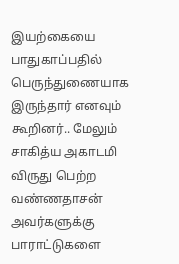இயற்கையை பாதுகாப்பதில் பெருந்துணையாக இருந்தார் எனவும் கூறினர்.. மேலும் சாகித்ய அகாடமி விருது பெற்ற வண்ணதாசன் அவர்களுக்கு பாராட்டுகளை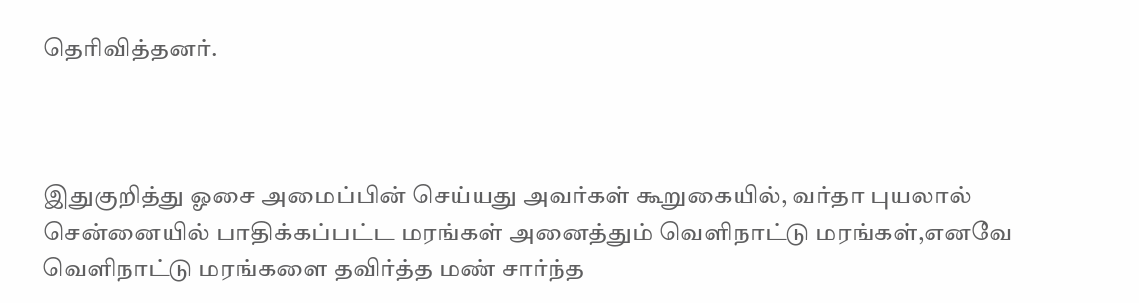தெரிவித்தனர்.



இதுகுறித்து ஓசை அமைப்பின் செய்யது அவர்கள் கூறுகையில், வர்தா புயலால் சென்னையில் பாதிக்கப்பட்ட மரங்கள் அனைத்தும் வெளிநாட்டு மரங்கள்,எனவே வெளிநாட்டு மரங்களை தவிர்த்த மண் சார்ந்த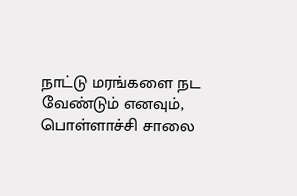நாட்டு மரங்களை நட வேண்டும் எனவும், பொள்ளாச்சி சாலை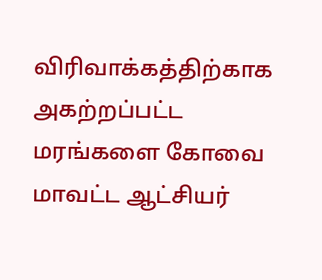விரிவாக்கத்திற்காக அகற்றப்பட்ட மரங்களை கோவை மாவட்ட ஆட்சியர்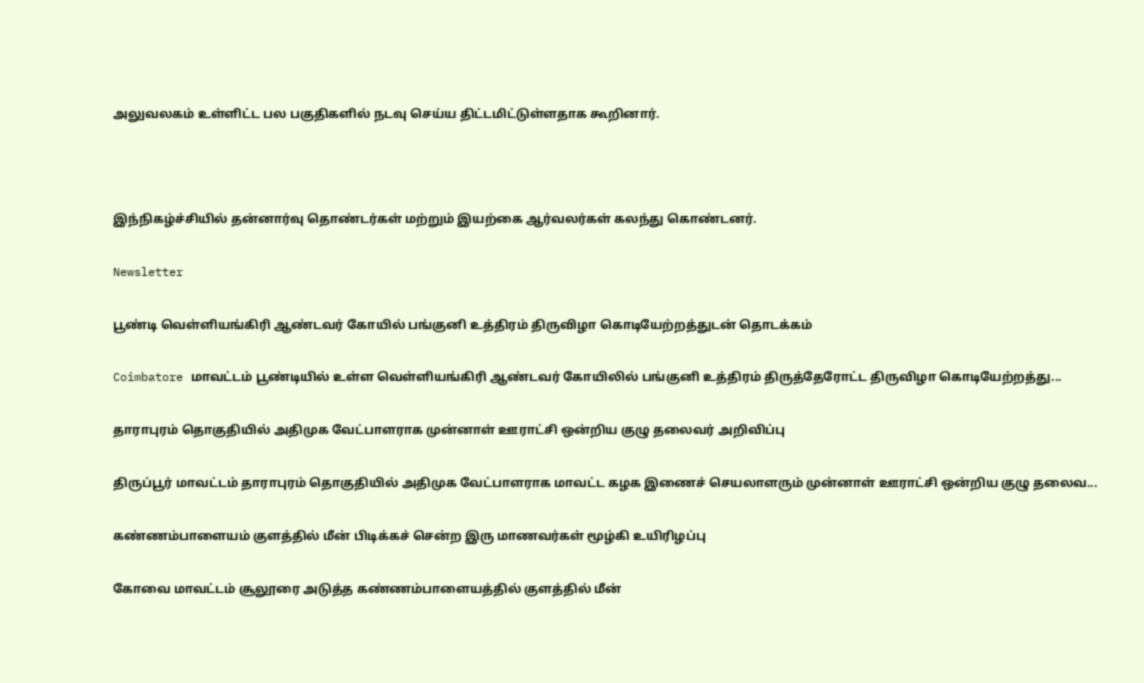அலுவலகம் உள்ளிட்ட பல பகுதிகளில் நடவு செய்ய திட்டமிட்டுள்ளதாக கூறினார்.



இந்நிகழ்ச்சியில் தன்னார்வு தொண்டர்கள் மற்றும் இயற்கை ஆர்வலர்கள் கலந்து கொண்டனர்.

Newsletter

பூண்டி வெள்ளியங்கிரி ஆண்டவர் கோயில் பங்குனி உத்திரம் திருவிழா கொடியேற்றத்துடன் தொடக்கம்

Coimbatore மாவட்டம் பூண்டியில் உள்ள வெள்ளியங்கிரி ஆண்டவர் கோயிலில் பங்குனி உத்திரம் திருத்தேரோட்ட திருவிழா கொடியேற்றத்து...

தாராபுரம் தொகுதியில் அதிமுக வேட்பாளராக முன்னாள் ஊராட்சி ஒன்றிய குழு தலைவர் அறிவிப்பு

திருப்பூர் மாவட்டம் தாராபுரம் தொகுதியில் அதிமுக வேட்பாளராக மாவட்ட கழக இணைச் செயலாளரும் முன்னாள் ஊராட்சி ஒன்றிய குழு தலைவ...

கண்ணம்பாளையம் குளத்தில் மீன் பிடிக்கச் சென்ற இரு மாணவர்கள் மூழ்கி உயிரிழப்பு

கோவை மாவட்டம் சூலூரை அடுத்த கண்ணம்பாளையத்தில் குளத்தில் மீன்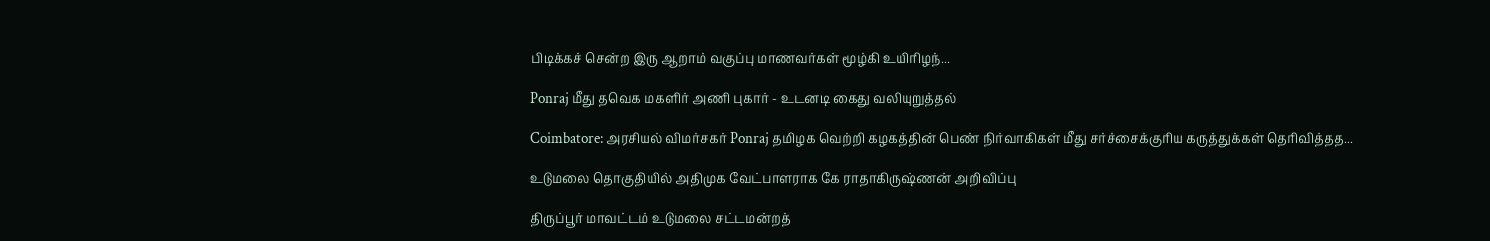பிடிக்கச் சென்ற இரு ஆறாம் வகுப்பு மாணவர்கள் மூழ்கி உயிரிழந்...

Ponraj மீது தவெக மகளிர் அணி புகார் - உடனடி கைது வலியுறுத்தல்

Coimbatore: அரசியல் விமர்சகர் Ponraj தமிழக வெற்றி கழகத்தின் பெண் நிர்வாகிகள் மீது சர்ச்சைக்குரிய கருத்துக்கள் தெரிவித்தத...

உடுமலை தொகுதியில் அதிமுக வேட்பாளராக கே ராதாகிருஷ்ணன் அறிவிப்பு

திருப்பூர் மாவட்டம் உடுமலை சட்டமன்றத்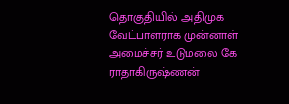தொகுதியில் அதிமுக வேட்பாளராக முன்னாள் அமைச்சர் உடுமலை கே ராதாகிருஷ்ணன்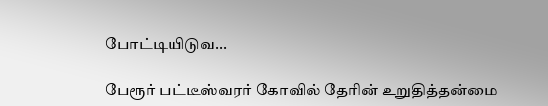போட்டியிடுவ...

பேரூர் பட்டீஸ்வரர் கோவில் தேரின் உறுதித்தன்மை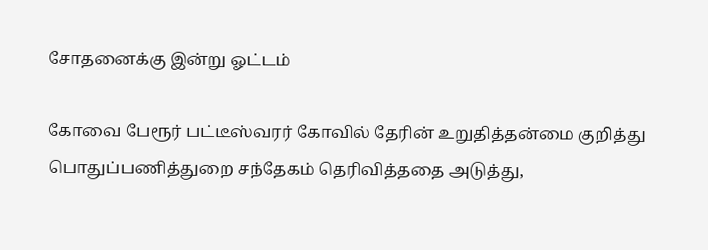சோதனைக்கு இன்று ஓட்டம்

கோவை பேரூர் பட்டீஸ்வரர் கோவில் தேரின் உறுதித்தன்மை குறித்து பொதுப்பணித்துறை சந்தேகம் தெரிவித்ததை அடுத்து,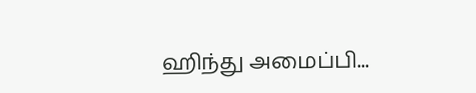ஹிந்து அமைப்பி...